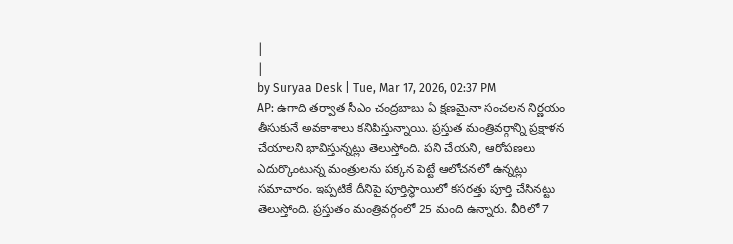|
|
by Suryaa Desk | Tue, Mar 17, 2026, 02:37 PM
AP: ఉగాది తర్వాత సీఎం చంద్రబాబు ఏ క్షణమైనా సంచలన నిర్ణయం తీసుకునే అవకాశాలు కనిపిస్తున్నాయి. ప్రస్తుత మంత్రివర్గాన్ని ప్రక్షాళన చేయాలని భావిస్తున్నట్లు తెలుస్తోంది. పని చేయని, ఆరోపణలు ఎదుర్కొంటున్న మంత్రులను పక్కన పెట్టే ఆలోచనలో ఉన్నట్లు సమాచారం. ఇప్పటికే దీనిపై పూర్తిస్థాయిలో కసరత్తు పూర్తి చేసినట్టు తెలుస్తోంది. ప్రస్తుతం మంత్రివర్గంలో 25 మంది ఉన్నారు. వీరిలో 7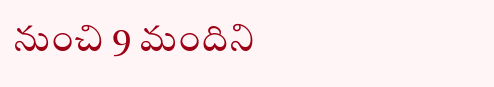నుంచి 9 మందిని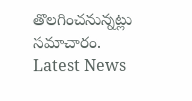తొలగించనున్నట్లు సమాచారం.
Latest News